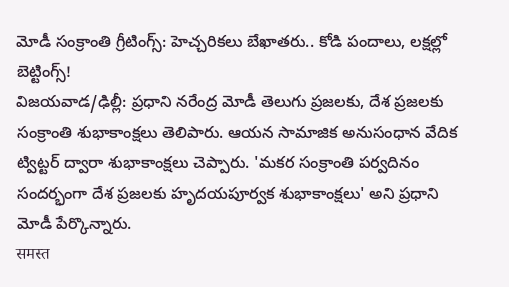మోడీ సంక్రాంతి గ్రీటింగ్స్: హెచ్చరికలు బేఖాతరు.. కోడి పందాలు, లక్షల్లో బెట్టింగ్స్!
విజయవాడ/ఢిల్లీ: ప్రధాని నరేంద్ర మోడీ తెలుగు ప్రజలకు, దేశ ప్రజలకు సంక్రాంతి శుభాకాంక్షలు తెలిపారు. ఆయన సామాజిక అనుసంధాన వేదిక ట్విట్టర్ ద్వారా శుభాకాంక్షలు చెప్పారు. 'మకర సంక్రాంతి పర్వదినం సందర్భంగా దేశ ప్రజలకు హృదయపూర్వక శుభాకాంక్షలు' అని ప్రధాని మోడీ పేర్కొన్నారు.
समस्त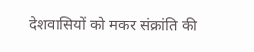देशवासियों को मकर संक्रांति की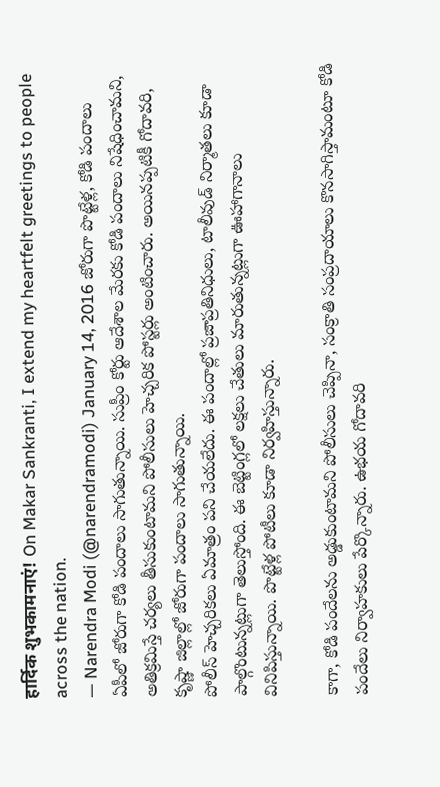हार्दिक शुभकामनाएं! On Makar Sankranti, I extend my heartfelt greetings to people across the nation.
— Narendra Modi (@narendramodi) January 14, 2016 జోరుగా పొట్టేళ్ల, కోడి పందాలు
ఏపీలో జోరుగా కోడి పందాలు సాగుతున్నాయి. సుప్రీం కోర్టు ఆదేశాల మేరకు కోడి పందాలు నిషేధించామని, అతిక్రమిస్తే చర్యలు తీసుకుంటామని పోలీసులు హెచ్చరిక పోస్టర్లు అంటించారు. అయినప్పటికీ గోదావరి, కృష్ణా జిల్లాల్లో జోరుగా పందాలు సాగుతున్నాయి.
పోలీస్ హెచ్చరికలు ఏమాత్రం పని చేయలేదు. ఈ పందాల్లో ప్రజాప్రతినిధులు, టాలీవుడ్ నిర్మాతలు కూడా పాల్గొంటున్నట్లుగా తెలుస్తోంది. ఈ బెట్టింగ్లలో లక్షలు చేతులు మారుతున్నట్లుగా ఊహాగానాలు వినిపిస్తున్నాయి. పొట్టేళ్ల పోటీలు కూడా నిర్వహిస్తున్నారు.

కాగా, కోడి పందేలను అడ్డుకుంటామని పోలీసులు చెప్పినా, సంక్రాతి సంప్రదాయాలు కొనసాగిస్తామంటూ కోడి పందేలు నిర్వాహకులు పేర్కొన్నారు. ఉభయ గోదావరి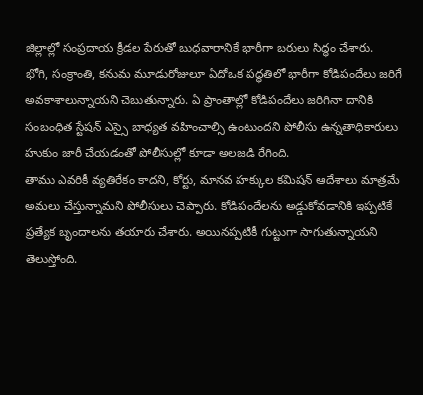జిల్లాల్లో సంప్రదాయ క్రీడల పేరుతో బుధవారానికే భారీగా బరులు సిద్ధం చేశారు.
భోగి, సంక్రాంతి, కనుమ మూడురోజులూ ఏదోఒక పద్ధతిలో భారీగా కోడిపందేలు జరిగే అవకాశాలున్నాయని చెబుతున్నారు. ఏ ప్రాంతాల్లో కోడిపందేలు జరిగినా దానికి సంబంధిత స్టేషన్ ఎస్సై బాధ్యత వహించాల్సి ఉంటుందని పోలీసు ఉన్నతాధికారులు హుకుం జారీ చేయడంతో పోలీసుల్లో కూడా అలజడి రేగింది.
తాము ఎవరికీ వ్యతిరేకం కాదని, కోర్టు, మానవ హక్కుల కమిషన్ ఆదేశాలు మాత్రమే అమలు చేస్తున్నామని పోలీసులు చెప్పారు. కోడిపందేలను అడ్డుకోవడానికి ఇప్పటికే ప్రత్యేక బృందాలను తయారు చేశారు. అయినప్పటికీ గుట్టుగా సాగుతున్నాయని తెలుస్తోంది.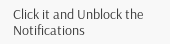Click it and Unblock the Notifications